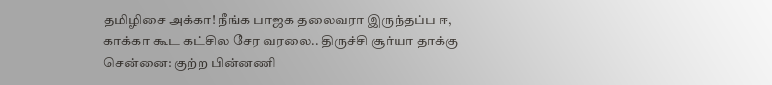தமிழிசை அக்கா! நீங்க பாஜக தலைவரா இருந்தப்ப ஈ, காக்கா கூட கட்சில சேர வரலை.. திருச்சி சூர்யா தாக்கு
சென்னை: குற்ற பின்னணி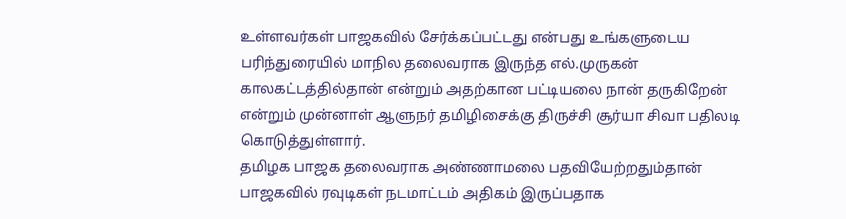உள்ளவர்கள் பாஜகவில் சேர்க்கப்பட்டது என்பது உங்களுடைய பரிந்துரையில் மாநில தலைவராக இருந்த எல்.முருகன் காலகட்டத்தில்தான் என்றும் அதற்கான பட்டியலை நான் தருகிறேன் என்றும் முன்னாள் ஆளுநர் தமிழிசைக்கு திருச்சி சூர்யா சிவா பதிலடி கொடுத்துள்ளார்.
தமிழக பாஜக தலைவராக அண்ணாமலை பதவியேற்றதும்தான் பாஜகவில் ரவுடிகள் நடமாட்டம் அதிகம் இருப்பதாக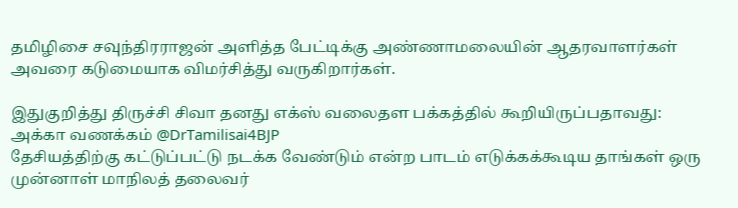தமிழிசை சவுந்திரராஜன் அளித்த பேட்டிக்கு அண்ணாமலையின் ஆதரவாளர்கள் அவரை கடுமையாக விமர்சித்து வருகிறார்கள்.

இதுகுறித்து திருச்சி சிவா தனது எக்ஸ் வலைதள பக்கத்தில் கூறியிருப்பதாவது: அக்கா வணக்கம் @DrTamilisai4BJP
தேசியத்திற்கு கட்டுப்பட்டு நடக்க வேண்டும் என்ற பாடம் எடுக்கக்கூடிய தாங்கள் ஒரு முன்னாள் மாநிலத் தலைவர்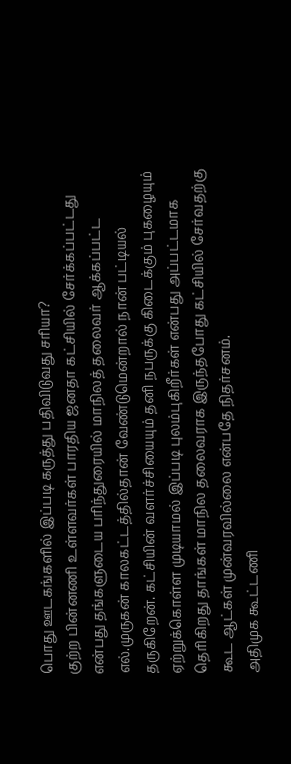பொது ஊடகங்களில் இப்படி கருத்து பதிவிடுவது சரியா?
குற்ற பின்னணி உள்ளவர்கள் பாரதிய ஜனதா கட்சியில் சேர்க்கப்பட்டது என்பது தங்களுடைய பரிந்துரையில் மாநிலத் தலைவர் ஆக்கப்பட்ட எல்.முருகன் காலகட்டத்தில்தான் வேண்டுமென்றால் நான் பட்டியல் தருகிறேன். கட்சியின் வளர்ச்சியையும் தனி நபருக்கு கிடைக்கும் புகழையும் ஏற்றுக்கொள்ள முடியாமல் இப்படி புலம்புகிறீர்கள் என்பது அப்பட்டமாக தெரிகிறது தாங்கள் மாநில தலைவராக இருந்தபோது கட்சியில் சேர்வதற்கு கூட ஆட்கள் முன்வரவில்லை என்பதே நிதர்சனம்.
அதிமுக கூட்டணி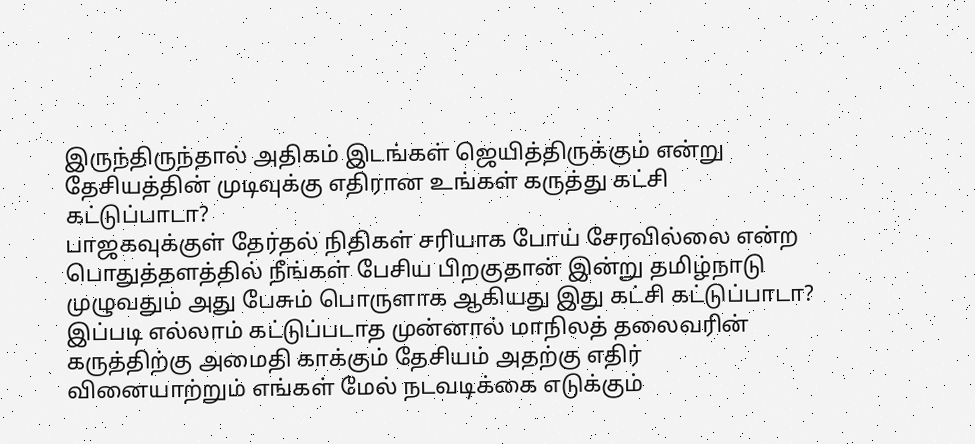இருந்திருந்தால் அதிகம் இடங்கள் ஜெயித்திருக்கும் என்று தேசியத்தின் முடிவுக்கு எதிரான உங்கள் கருத்து கட்சி கட்டுப்பாடா?
பாஜகவுக்குள் தேர்தல் நிதிகள் சரியாக போய் சேரவில்லை என்ற பொதுத்தளத்தில் நீங்கள் பேசிய பிறகுதான் இன்று தமிழ்நாடு முழுவதும் அது பேசும் பொருளாக ஆகியது இது கட்சி கட்டுப்பாடா?
இப்படி எல்லாம் கட்டுப்படாத முன்னால் மாநிலத் தலைவரின் கருத்திற்கு அமைதி காக்கும் தேசியம் அதற்கு எதிர் வினையாற்றும் எங்கள் மேல் நடவடிக்கை எடுக்கும்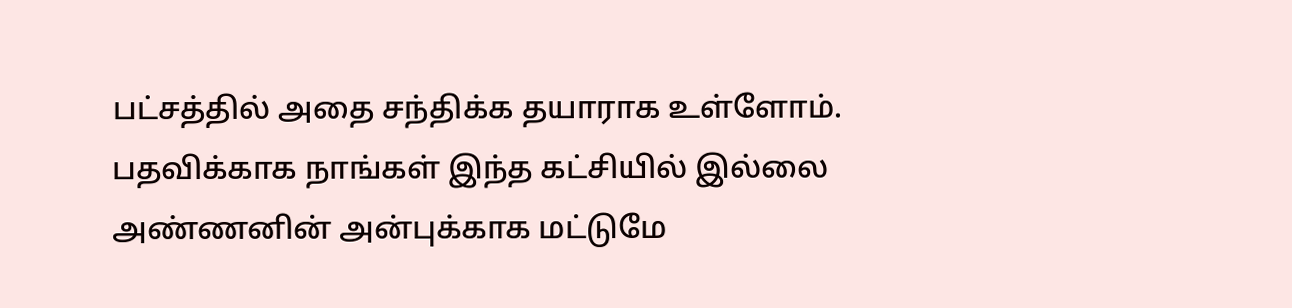பட்சத்தில் அதை சந்திக்க தயாராக உள்ளோம். பதவிக்காக நாங்கள் இந்த கட்சியில் இல்லை அண்ணனின் அன்புக்காக மட்டுமே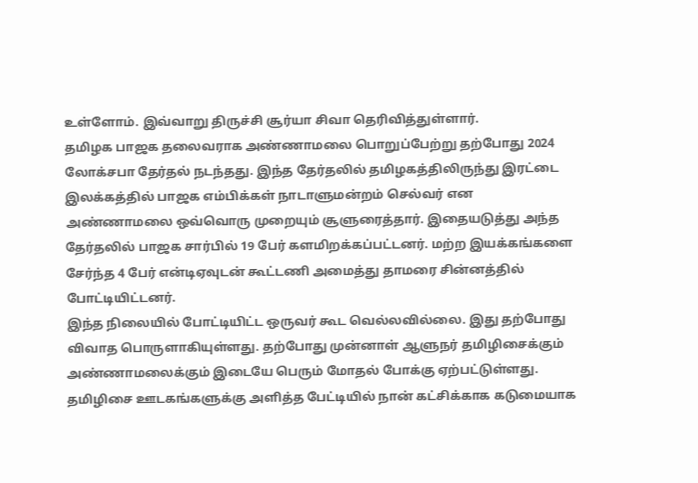உள்ளோம். இவ்வாறு திருச்சி சூர்யா சிவா தெரிவித்துள்ளார்.
தமிழக பாஜக தலைவராக அண்ணாமலை பொறுப்பேற்று தற்போது 2024 லோக்சபா தேர்தல் நடந்தது. இந்த தேர்தலில் தமிழகத்திலிருந்து இரட்டை இலக்கத்தில் பாஜக எம்பிக்கள் நாடாளுமன்றம் செல்வர் என அண்ணாமலை ஒவ்வொரு முறையும் சூளுரைத்தார். இதையடுத்து அந்த தேர்தலில் பாஜக சார்பில் 19 பேர் களமிறக்கப்பட்டனர். மற்ற இயக்கங்களை சேர்ந்த 4 பேர் என்டிஏவுடன் கூட்டணி அமைத்து தாமரை சின்னத்தில் போட்டியிட்டனர்.
இந்த நிலையில் போட்டியிட்ட ஒருவர் கூட வெல்லவில்லை. இது தற்போது விவாத பொருளாகியுள்ளது. தற்போது முன்னாள் ஆளுநர் தமிழிசைக்கும் அண்ணாமலைக்கும் இடையே பெரும் மோதல் போக்கு ஏற்பட்டுள்ளது. தமிழிசை ஊடகங்களுக்கு அளித்த பேட்டியில் நான் கட்சிக்காக கடுமையாக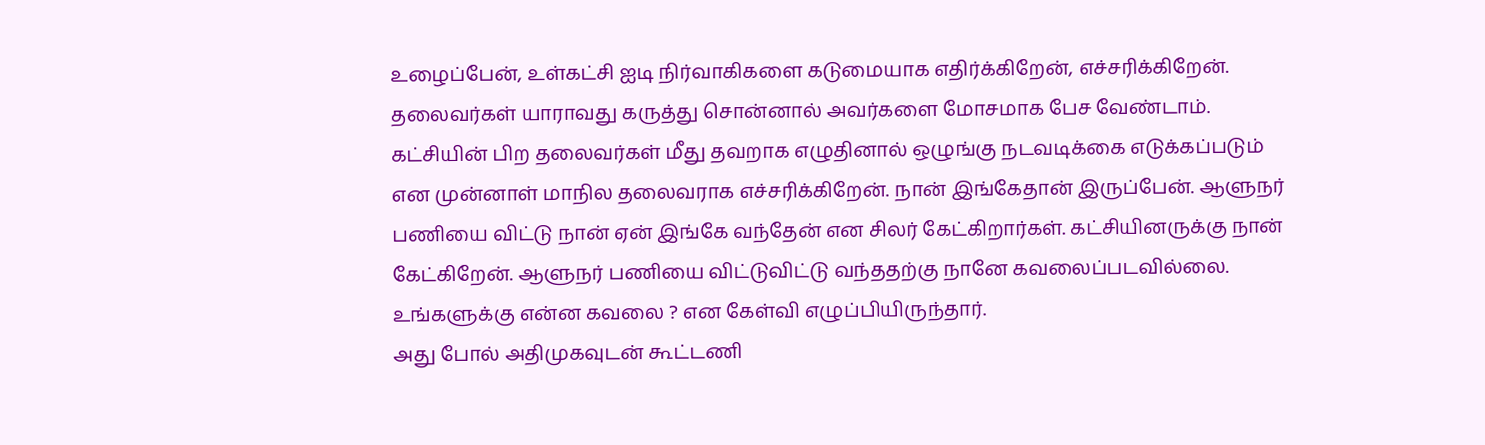உழைப்பேன், உள்கட்சி ஐடி நிர்வாகிகளை கடுமையாக எதிர்க்கிறேன், எச்சரிக்கிறேன்.
தலைவர்கள் யாராவது கருத்து சொன்னால் அவர்களை மோசமாக பேச வேண்டாம். கட்சியின் பிற தலைவர்கள் மீது தவறாக எழுதினால் ஒழுங்கு நடவடிக்கை எடுக்கப்படும் என முன்னாள் மாநில தலைவராக எச்சரிக்கிறேன். நான் இங்கேதான் இருப்பேன். ஆளுநர் பணியை விட்டு நான் ஏன் இங்கே வந்தேன் என சிலர் கேட்கிறார்கள். கட்சியினருக்கு நான் கேட்கிறேன். ஆளுநர் பணியை விட்டுவிட்டு வந்ததற்கு நானே கவலைப்படவில்லை. உங்களுக்கு என்ன கவலை ? என கேள்வி எழுப்பியிருந்தார்.
அது போல் அதிமுகவுடன் கூட்டணி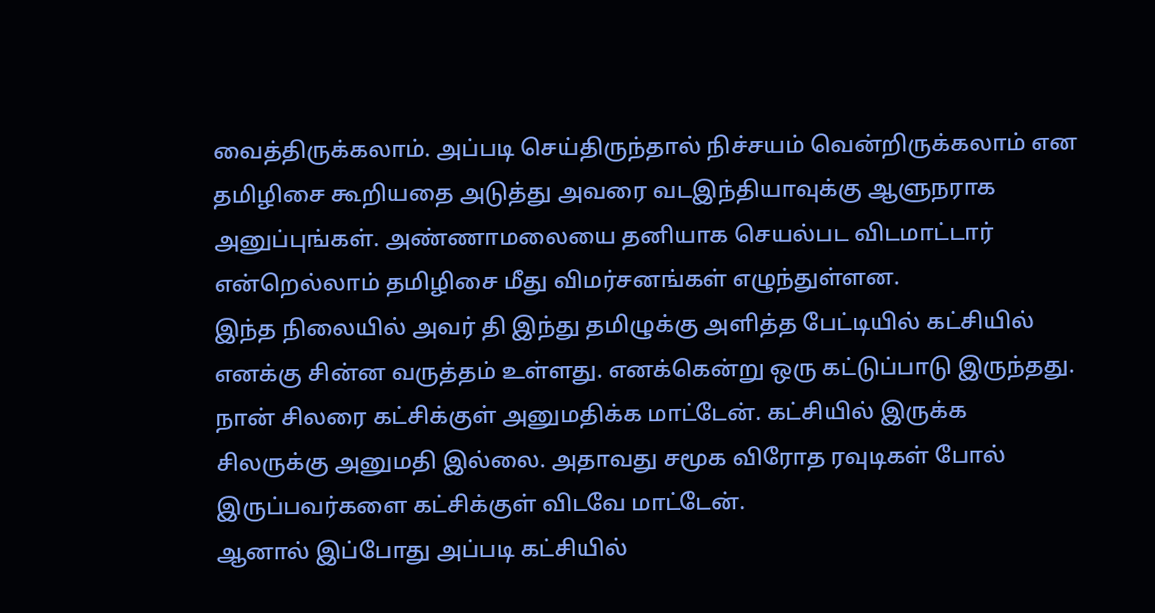வைத்திருக்கலாம். அப்படி செய்திருந்தால் நிச்சயம் வென்றிருக்கலாம் என தமிழிசை கூறியதை அடுத்து அவரை வடஇந்தியாவுக்கு ஆளுநராக அனுப்புங்கள். அண்ணாமலையை தனியாக செயல்பட விடமாட்டார் என்றெல்லாம் தமிழிசை மீது விமர்சனங்கள் எழுந்துள்ளன.
இந்த நிலையில் அவர் தி இந்து தமிழுக்கு அளித்த பேட்டியில் கட்சியில் எனக்கு சின்ன வருத்தம் உள்ளது. எனக்கென்று ஒரு கட்டுப்பாடு இருந்தது. நான் சிலரை கட்சிக்குள் அனுமதிக்க மாட்டேன். கட்சியில் இருக்க சிலருக்கு அனுமதி இல்லை. அதாவது சமூக விரோத ரவுடிகள் போல் இருப்பவர்களை கட்சிக்குள் விடவே மாட்டேன்.
ஆனால் இப்போது அப்படி கட்சியில்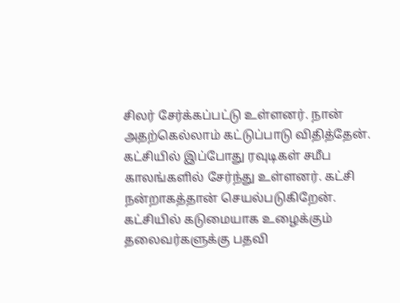சிலர் சேர்க்கப்பட்டு உள்ளனர். நான் அதற்கெல்லாம் கட்டுப்பாடு விதித்தேன். கட்சியில் இப்போது ரவுடிகள் சமீப காலங்களில் சேர்ந்து உள்ளனர். கட்சி நன்றாகத்தான் செயல்படுகிறேன். கட்சியில் கடுமையாக உழைக்கும் தலைவர்களுக்கு பதவி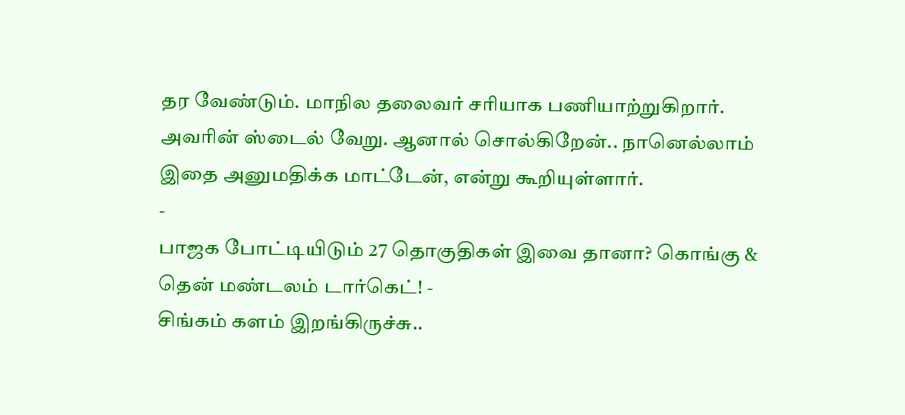தர வேண்டும். மாநில தலைவர் சரியாக பணியாற்றுகிறார். அவரின் ஸ்டைல் வேறு. ஆனால் சொல்கிறேன்.. நானெல்லாம் இதை அனுமதிக்க மாட்டேன், என்று கூறியுள்ளார்.
-
பாஜக போட்டியிடும் 27 தொகுதிகள் இவை தானா? கொங்கு & தென் மண்டலம் டார்கெட்! -
சிங்கம் களம் இறங்கிருச்சு..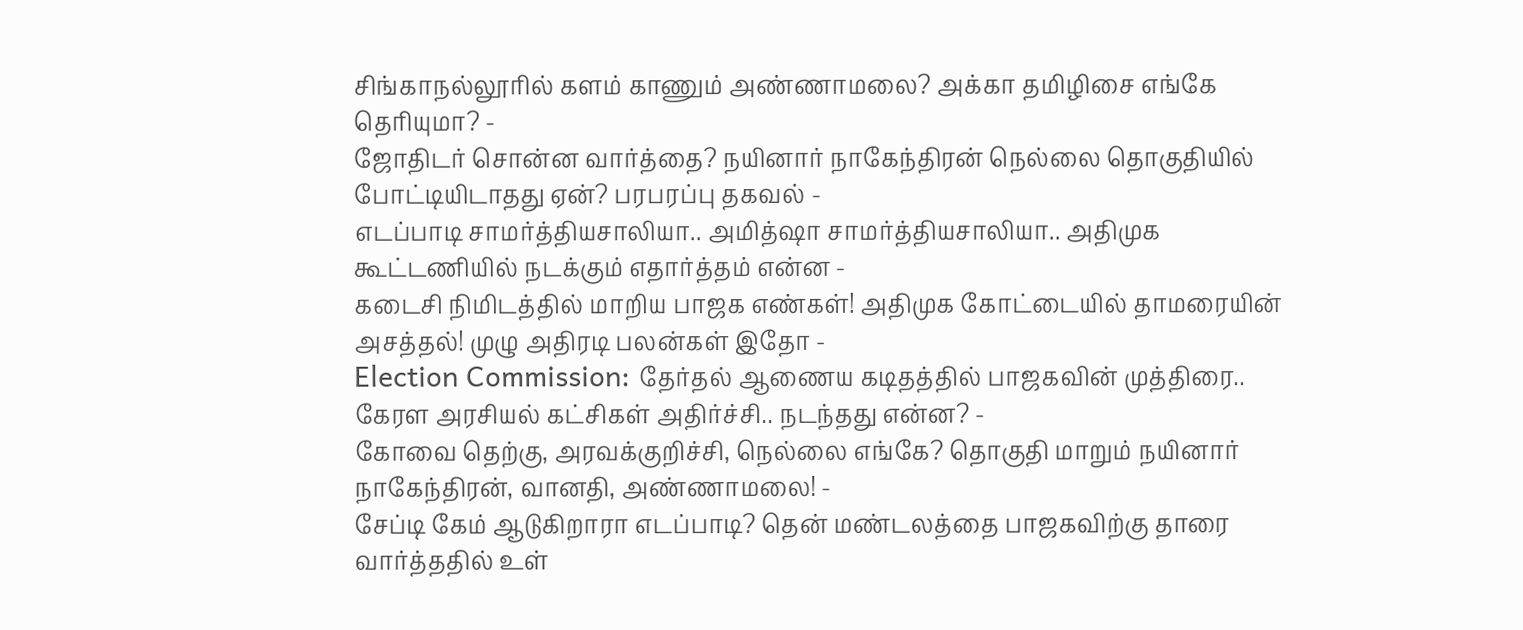சிங்காநல்லூரில் களம் காணும் அண்ணாமலை? அக்கா தமிழிசை எங்கே தெரியுமா? -
ஜோதிடர் சொன்ன வார்த்தை? நயினார் நாகேந்திரன் நெல்லை தொகுதியில் போட்டியிடாதது ஏன்? பரபரப்பு தகவல் -
எடப்பாடி சாமர்த்தியசாலியா.. அமித்ஷா சாமர்த்தியசாலியா.. அதிமுக கூட்டணியில் நடக்கும் எதார்த்தம் என்ன -
கடைசி நிமிடத்தில் மாறிய பாஜக எண்கள்! அதிமுக கோட்டையில் தாமரையின் அசத்தல்! முழு அதிரடி பலன்கள் இதோ -
Election Commission: தேர்தல் ஆணைய கடிதத்தில் பாஜகவின் முத்திரை.. கேரள அரசியல் கட்சிகள் அதிர்ச்சி.. நடந்தது என்ன? -
கோவை தெற்கு, அரவக்குறிச்சி, நெல்லை எங்கே? தொகுதி மாறும் நயினார் நாகேந்திரன், வானதி, அண்ணாமலை! -
சேப்டி கேம் ஆடுகிறாரா எடப்பாடி? தென் மண்டலத்தை பாஜகவிற்கு தாரை வார்த்ததில் உள்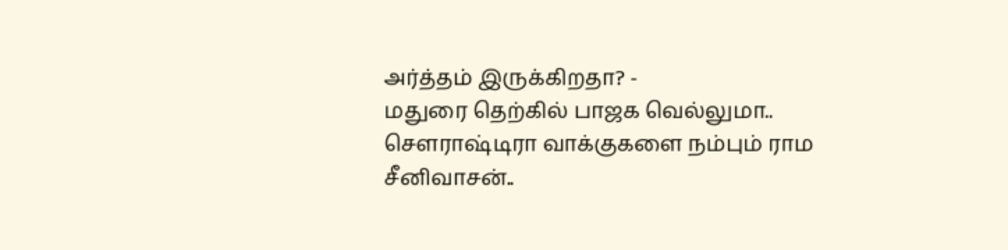அர்த்தம் இருக்கிறதா? -
மதுரை தெற்கில் பாஜக வெல்லுமா.. செளராஷ்டிரா வாக்குகளை நம்பும் ராம சீனிவாசன்..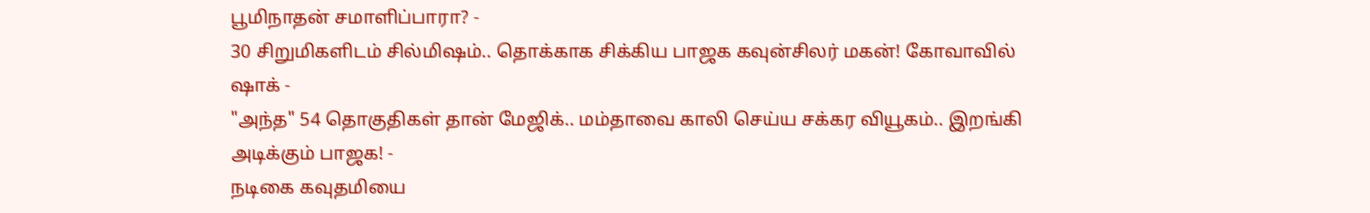பூமிநாதன் சமாளிப்பாரா? -
30 சிறுமிகளிடம் சில்மிஷம்.. தொக்காக சிக்கிய பாஜக கவுன்சிலர் மகன்! கோவாவில் ஷாக் -
"அந்த" 54 தொகுதிகள் தான் மேஜிக்.. மம்தாவை காலி செய்ய சக்கர வியூகம்.. இறங்கி அடிக்கும் பாஜக! -
நடிகை கவுதமியை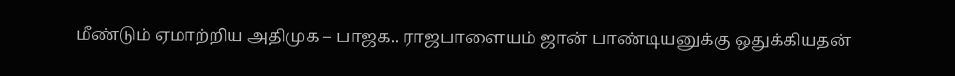மீண்டும் ஏமாற்றிய அதிமுக – பாஜக.. ராஜபாளையம் ஜான் பாண்டியனுக்கு ஒதுக்கியதன்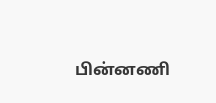பின்னணி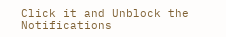Click it and Unblock the Notifications